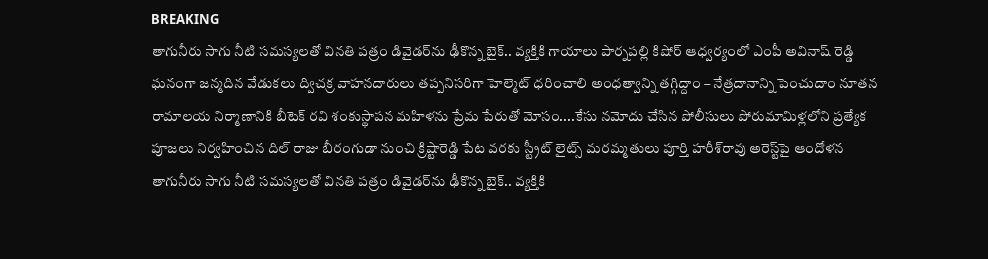BREAKING
తాగునీరు సాగు నీటి సమస్యలతో వినతి పత్రం డివైడర్‌ను ఢీకొన్న బైక్.. వ్యక్తికి గాయాలు పార్నపల్లి కిషోర్ ఆధ్వర్యంలో ఎంపీ అవినాష్ రెడ్డి ఘనంగా జన్మదిన వేడుకలు ద్విచక్ర వాహనదారులు తప్పనిసరిగా హెల్మెట్ ధరించాలి అంధత్వాన్ని తగ్గిద్దాం – నేత్రదానాన్ని పెంచుదాం నూతన రామాలయ నిర్మాణానికి బీటెక్ రవి శంకుస్థాపన మహిళను ప్రేమ పేరుతో మోసం....కేసు నమోదు చేసిన పోలీసులు పోరుమామిళ్లలోని ప్రత్యేక పూజలు నిర్వహించిన దిల్ రాజు బీరంగుడా నుంచి క్రిష్టారెడ్డి పేట వరకు స్ట్రీట్ లైట్స్ మరమ్మతులు పూర్తి హరీశ్‌రావు అరెస్ట్‌పై ఆందోళన తాగునీరు సాగు నీటి సమస్యలతో వినతి పత్రం డివైడర్‌ను ఢీకొన్న బైక్.. వ్యక్తికి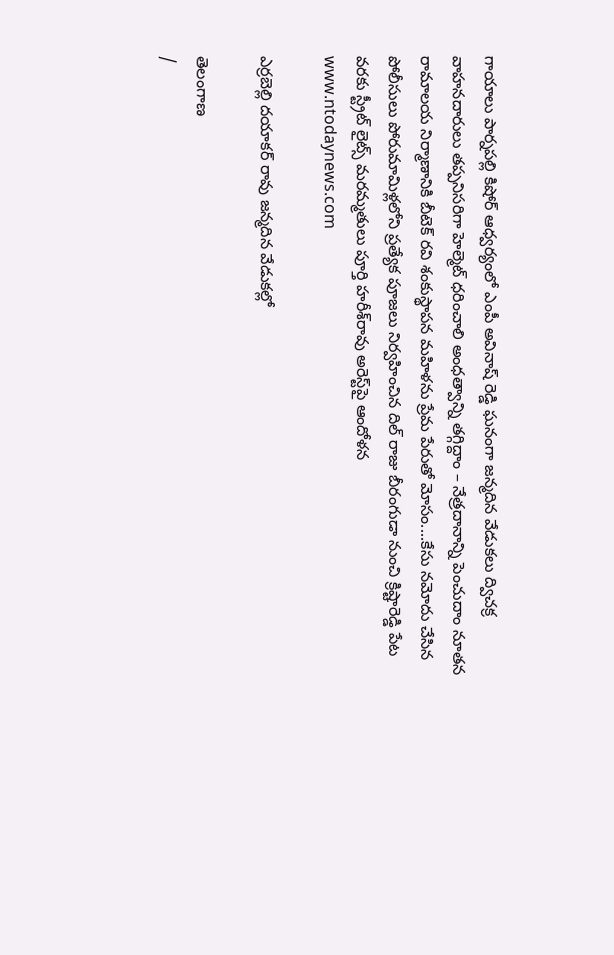గాయాలు పార్నపల్లి కిషోర్ ఆధ్వర్యంలో ఎంపీ అవినాష్ రెడ్డి ఘనంగా జన్మదిన వేడుకలు ద్విచక్ర వాహనదారులు తప్పనిసరిగా హెల్మెట్ ధరించాలి అంధత్వాన్ని తగ్గిద్దాం – నేత్రదానాన్ని పెంచుదాం నూతన రామాలయ నిర్మాణానికి బీటెక్ రవి శంకుస్థాపన మహిళను ప్రేమ పేరుతో మోసం....కేసు నమోదు చేసిన పోలీసులు పోరుమామిళ్లలోని ప్రత్యేక పూజలు నిర్వహించిన దిల్ రాజు బీరంగుడా నుంచి క్రిష్టారెడ్డి పేట వరకు స్ట్రీట్ లైట్స్ మరమ్మతులు పూర్తి హరీశ్‌రావు అరెస్ట్‌పై ఆందోళన
www.ntodaynews.com

ఎర్రబెల్లి దయాకర్ రావు జన్మదిన వేడుకల్లో

తెలంగాణ
/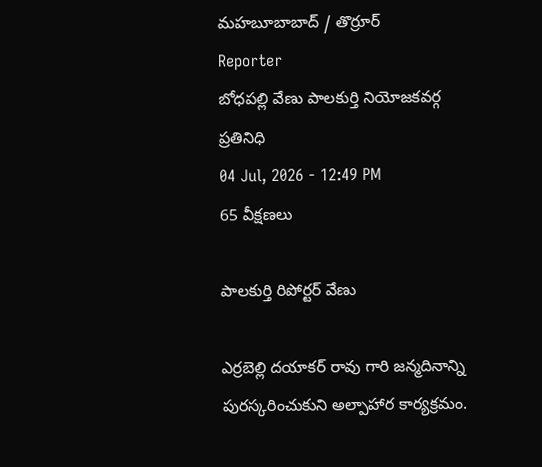మహబూబాబాద్ / తొర్రూర్
Reporter
బోధపల్లి వేణు పాలకుర్తి నియోజకవర్గ ప్రతినిధి
04 Jul, 2026 - 12:49 PM
65 వీక్షణలు

పాలకుర్తి రిపోర్టర్ వేణు

ఎర్రబెల్లి దయాకర్ రావు గారి జన్మదినాన్ని పురస్కరించుకుని అల్పాహార కార్యక్రమం.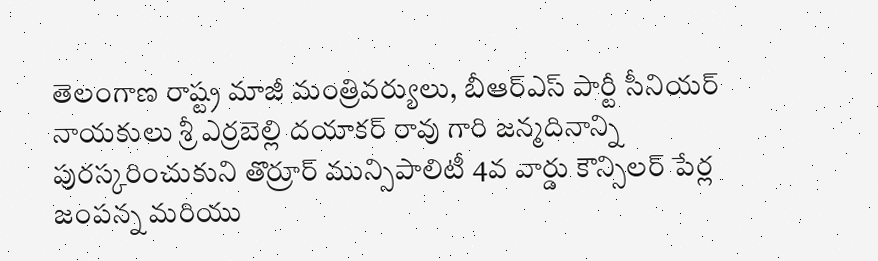తెలంగాణ రాష్ట్ర మాజీ మంత్రివర్యులు, బీఆర్ఎస్ పార్టీ సీనియర్ నాయకులు శ్రీ ఎర్రబెల్లి దయాకర్ రావు గారి జన్మదినాన్ని పురస్కరించుకుని తొర్రూర్ మున్సిపాలిటీ 4వ వార్డు కౌన్సిలర్ పేర్ల జంపన్న మరియు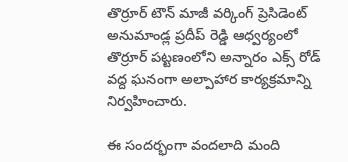తొర్రూర్ టౌన్ మాజీ వర్కింగ్ ప్రెసిడెంట్ అనుమాండ్ల ప్రదీప్ రెడ్డి ఆధ్వర్యంలో తొర్రూర్ పట్టణంలోని అన్నారం ఎక్స్ రోడ్ వద్ద ఘనంగా అల్పాహార కార్యక్రమాన్ని నిర్వహించారు.

ఈ సందర్భంగా వందలాది మంది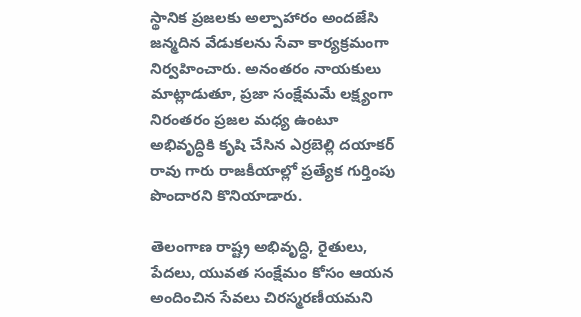స్థానిక ప్రజలకు అల్పాహారం అందజేసి జన్మదిన వేడుకలను సేవా కార్యక్రమంగా నిర్వహించారు. అనంతరం నాయకులు మాట్లాడుతూ, ప్రజా సంక్షేమమే లక్ష్యంగా నిరంతరం ప్రజల మధ్య ఉంటూ అభివృద్ధికి కృషి చేసిన ఎర్రబెల్లి దయాకర్ రావు గారు రాజకీయాల్లో ప్రత్యేక గుర్తింపు పొందారని కొనియాడారు.

తెలంగాణ రాష్ట్ర అభివృద్ధి, రైతులు, పేదలు, యువత సంక్షేమం కోసం ఆయన అందించిన సేవలు చిరస్మరణీయమని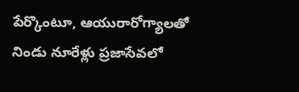పేర్కొంటూ, ఆయురారోగ్యాలతో నిండు నూరేళ్లు ప్రజాసేవలో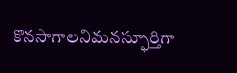కొనసాగాలనిమనస్ఫూర్తిగా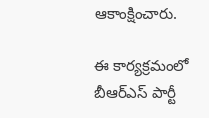ఆకాంక్షించారు.

ఈ కార్యక్రమంలో బీఆర్ఎస్ పార్టీ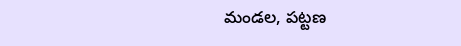మండల, పట్టణ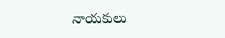నాయకులు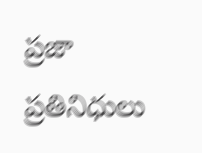ప్రజా ప్రతినిధులు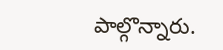పాల్గొన్నారు.